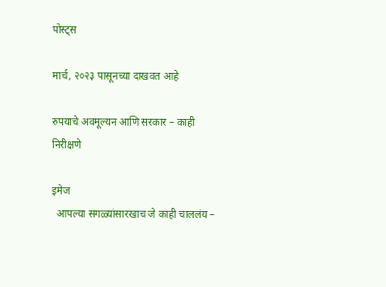पोस्ट्स

मार्च, २०२३ पासूनच्या दाखवत आहे

रुपयाचे अवमूल्यन आणि सरकार – काही निरीक्षणे

इमेज
  आपल्या सगळ्यांसारखाच जे काही चाललंय –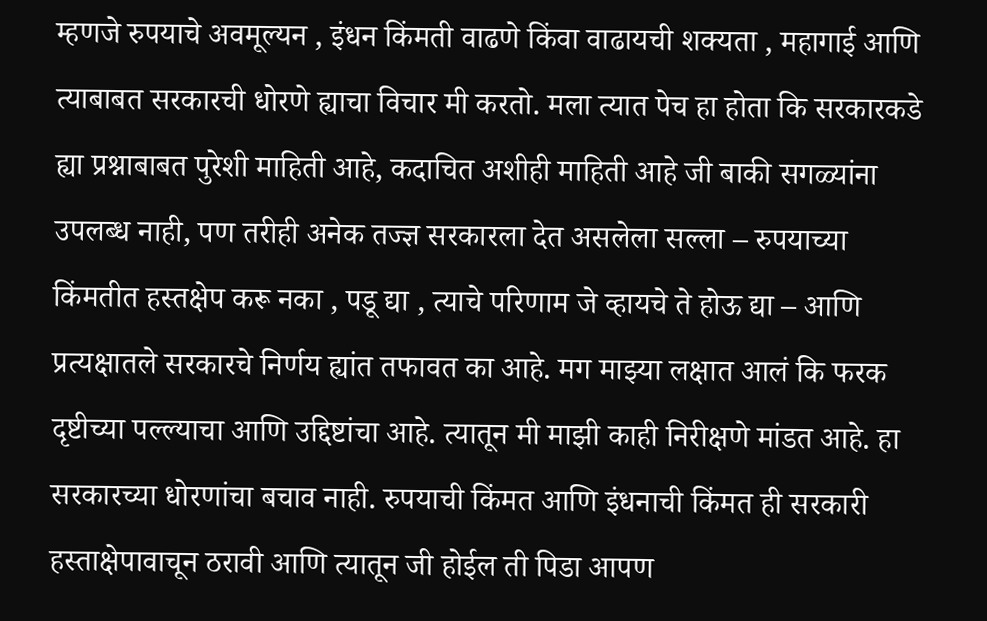म्हणजे रुपयाचे अवमूल्यन , इंधन किंमती वाढणे किंवा वाढायची शक्यता , महागाई आणि त्याबाबत सरकारची धोरणे ह्याचा विचार मी करतो. मला त्यात पेच हा होता कि सरकारकडे ह्या प्रश्नाबाबत पुरेशी माहिती आहे, कदाचित अशीही माहिती आहे जी बाकी सगळ्यांना उपलब्ध नाही, पण तरीही अनेक तज्ज्ञ सरकारला देत असलेला सल्ला – रुपयाच्या किंमतीत हस्तक्षेप करू नका , पडू द्या , त्याचे परिणाम जे व्हायचे ते होऊ द्या – आणि प्रत्यक्षातले सरकारचे निर्णय ह्यांत तफावत का आहे. मग माझ्या लक्षात आलं कि फरक दृष्टीच्या पल्ल्याचा आणि उद्दिष्टांचा आहे. त्यातून मी माझी काही निरीक्षणे मांडत आहे. हा सरकारच्या धोरणांचा बचाव नाही. रुपयाची किंमत आणि इंधनाची किंमत ही सरकारी हस्ताक्षेपावाचून ठरावी आणि त्यातून जी होईल ती पिडा आपण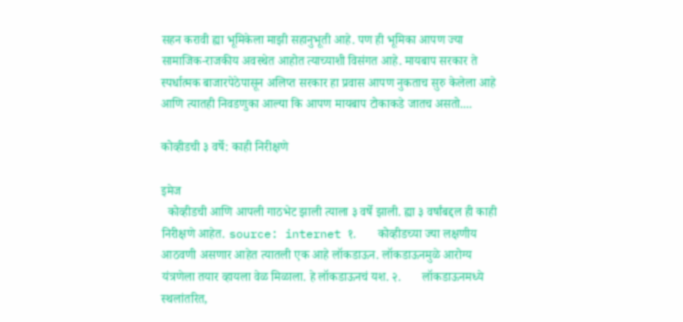सहन करावी ह्या भूमिकेला माझी सहानुभूती आहे. पण ही भूमिका आपण ज्या सामाजिक-राजकीय अवस्थेत आहोत त्याच्याशी विसंगत आहे. मायबाप सरकार ते स्पर्धात्मक बाजारपेठेपासून अलिप्त सरकार हा प्रवास आपण नुकताच सुरु केलेला आहे आणि त्यातही निवडणुका आल्या कि आपण मायबाप टोकाकडे जातच असतो....

कोव्हीडची ३ वर्षे: काही निरीक्षणे

इमेज
  कोव्हीडची आणि आपली गाठभेट झाली त्याला ३ वर्षे झाली. ह्या ३ वर्षांबद्दल ही काही निरीक्षणे आहेत. source: internet १.       कोव्हीडच्या ज्या लक्षणीय आठवणी असणार आहेत त्यातली एक आहे लॉकडाऊन. लॉकडाऊनमुळे आरोग्य यंत्रणेला तयार व्हायला वेळ मिळाला. हे लॉकडाऊनचं यश. २.       लॉकडाऊनमध्ये स्थलांतरित,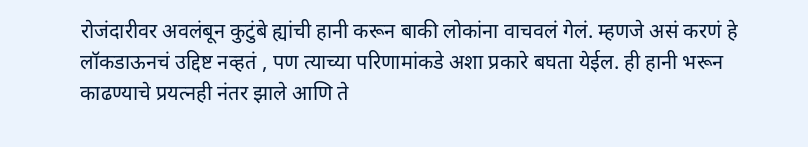रोजंदारीवर अवलंबून कुटुंबे ह्यांची हानी करून बाकी लोकांना वाचवलं गेलं. म्हणजे असं करणं हे लॉकडाऊनचं उद्दिष्ट नव्हतं , पण त्याच्या परिणामांकडे अशा प्रकारे बघता येईल. ही हानी भरून काढण्याचे प्रयत्नही नंतर झाले आणि ते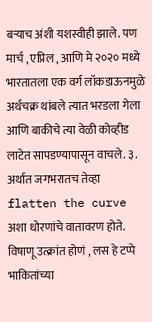बऱ्याच अंशी यशस्वीही झाले. पण मार्च , एप्रिल , आणि मे २०२० मध्ये भारतातला एक वर्ग लॉकडाऊनमुळे अर्थचक्र थांबले त्यात भरडला गेला आणि बाकीचे त्या वेळी कोव्हीड लाटेत सापडण्यापासून वाचले. ३.       अर्थात जगभरातच तेव्हा flatten the curve अशा धोरणांचे वातावरण होते. विषाणू उत्क्रांत होणं , लस हे टप्पे भाकि‍तांच्या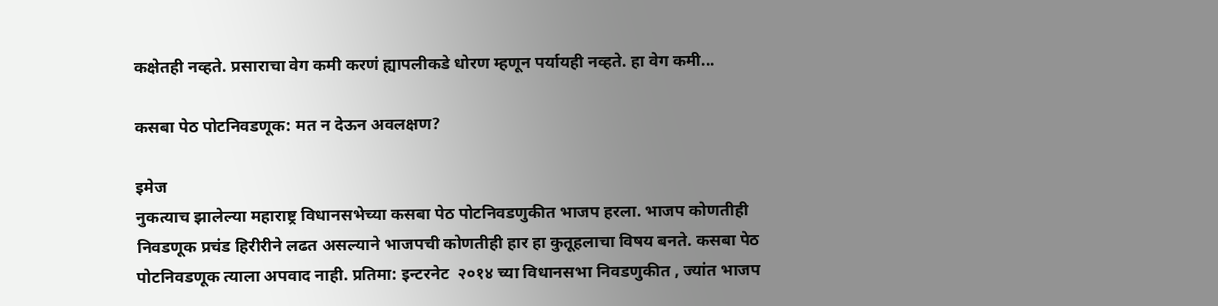कक्षेतही नव्हते. प्रसाराचा वेग कमी करणं ह्यापलीकडे धोरण म्हणून पर्यायही नव्हते. हा वेग कमी...

कसबा पेठ पोटनिवडणूक: मत न देऊन अवलक्षण?

इमेज
नुकत्याच झालेल्या महाराष्ट्र विधानसभेच्या कसबा पेठ पोटनिवडणुकीत भाजप हरला. भाजप कोणतीही निवडणूक प्रचंड हिरीरीने लढत असल्याने भाजपची कोणतीही हार हा कुतूहलाचा विषय बनते. कसबा पेठ पोटनिवडणूक त्याला अपवाद नाही. प्रतिमा: इन्टरनेट  २०१४ च्या विधानसभा निवडणुकीत , ज्यांत भाजप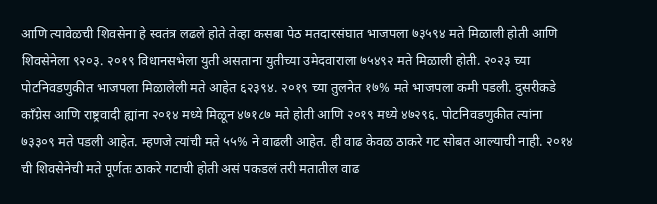आणि त्यावेळची शिवसेना हे स्वतंत्र लढले होते तेव्हा कसबा पेठ मतदारसंघात भाजपला ७३५९४ मते मिळाली होती आणि शिवसेनेला ९२०३. २०१९ विधानसभेला युती असताना युतीच्या उमेदवाराला ७५४९२ मते मिळाली होती. २०२३ च्या पोटनिवडणुकीत भाजपला मिळालेली मते आहेत ६२३९४. २०१९ च्या तुलनेत १७% मते भाजपला कमी पडली. दुसरीकडे कॉंग्रेस आणि राष्ट्रवादी ह्यांना २०१४ मध्ये मिळून ४७१८७ मते होती आणि २०१९ मध्ये ४७२९६. पोटनिवडणुकीत त्यांना ७३३०९ मते पडली आहेत. म्हणजे त्यांची मते ५५% ने वाढली आहेत. ही वाढ केवळ ठाकरे गट सोबत आल्याची नाही. २०१४ ची शिवसेनेची मते पूर्णतः ठाकरे गटाची होती असं पकडलं तरी मतातील वाढ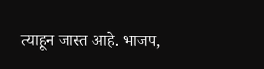त्याहून जास्त आहे. भाजप,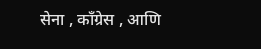सेना , कॉंग्रेस , आणि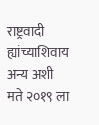राष्ट्रवादी ह्यांच्याशिवाय अन्य अशी मते २०१९ ला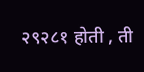२९२८१ होती , ती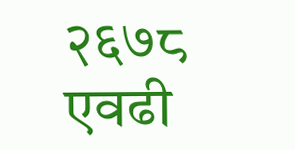२६७८ एवढी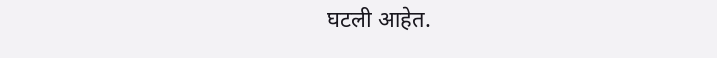घटली आहेत.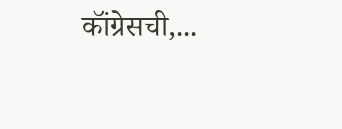कॉंग्रेसची,...